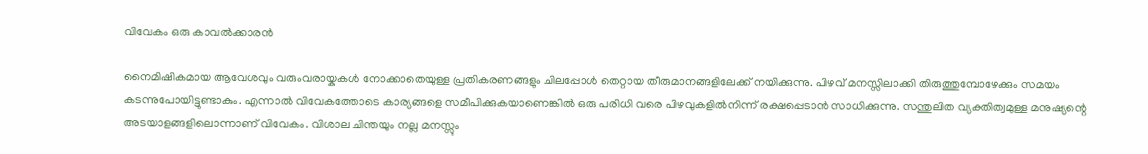വിവേകം ഒരു കാവൽക്കാരൻ

നൈമിഷികമായ ആവേശവും വരുംവരായ്കകൾ നോക്കാതെയുള്ള പ്രതികരണങ്ങളും ചിലപ്പോൾ തെറ്റായ തീരുമാനങ്ങളിലേക്ക് നയിക്കുന്നു. പിഴവ് മനസ്സിലാക്കി തിരുത്തുമ്പോഴേക്കും സമയം കടന്നുപോയിട്ടുണ്ടാകും. എന്നാൽ വിവേകത്തോടെ കാര്യങ്ങളെ സമീപിക്കുകയാണെങ്കിൽ ഒരു പരിധി വരെ പിഴവുകളിൽനിന്ന് രക്ഷപ്പെടാൻ സാധിക്കുന്നു. സന്തുലിത വ്യക്തിത്വമുള്ള മനുഷ്യന്റെ അടയാളങ്ങളിലൊന്നാണ് വിവേകം. വിശാല ചിന്തയും നല്ല മനസ്സും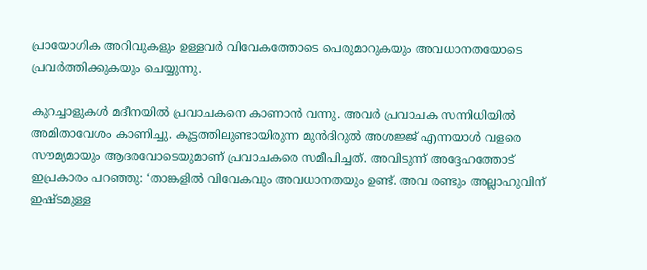പ്രായോഗിക അറിവുകളും ഉള്ളവർ വിവേകത്തോടെ പെരുമാറുകയും അവധാനതയോടെ പ്രവർത്തിക്കുകയും ചെയ്യുന്നു.

കുറച്ചാളുകൾ മദീനയിൽ പ്രവാചകനെ കാണാൻ വന്നു. അവർ പ്രവാചക സന്നിധിയിൽ അമിതാവേശം കാണിച്ചു. കൂട്ടത്തിലുണ്ടായിരുന്ന മുൻദിറുൽ അശജ്ജ് എന്നയാൾ വളരെ സൗമ്യമായും ആദരവോടെയുമാണ് പ്രവാചകരെ സമീപിച്ചത്. അവിടുന്ന് അദ്ദേഹത്തോട് ഇപ്രകാരം പറഞ്ഞു: ‘താങ്കളിൽ വിവേകവും അവധാനതയും ഉണ്ട്. അവ രണ്ടും അല്ലാഹുവിന് ഇഷ്ടമുള്ള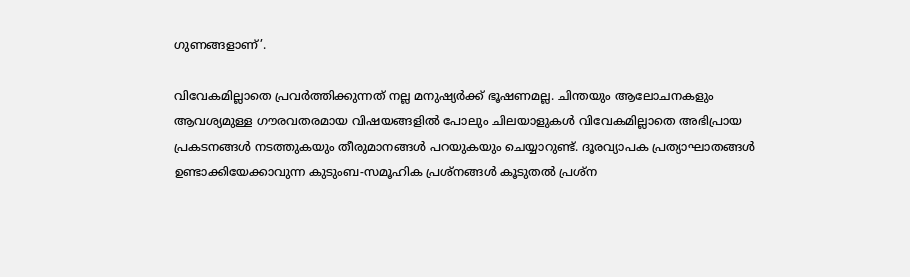ഗുണങ്ങളാണ്’.

വിവേകമില്ലാതെ പ്രവർത്തിക്കുന്നത് നല്ല മനുഷ്യർക്ക് ഭൂഷണമല്ല. ചിന്തയും ആലോചനകളും ആവശ്യമുള്ള ഗൗരവതരമായ വിഷയങ്ങളിൽ പോലും ചിലയാളുകൾ വിവേകമില്ലാതെ അഭിപ്രായ പ്രകടനങ്ങൾ നടത്തുകയും തീരുമാനങ്ങൾ പറയുകയും ചെയ്യാറുണ്ട്. ദൂരവ്യാപക പ്രത്യാഘാതങ്ങൾ ഉണ്ടാക്കിയേക്കാവുന്ന കുടുംബ-സമൂഹിക പ്രശ്നങ്ങൾ കൂടുതൽ പ്രശ്ന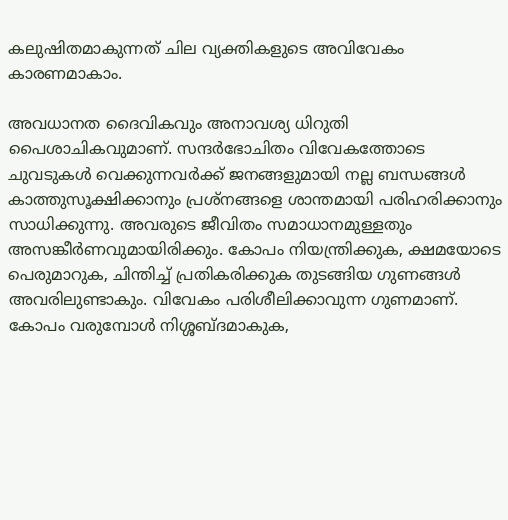കലുഷിതമാകുന്നത് ചില വ്യക്തികളുടെ അവിവേകം കാരണമാകാം.

അവധാനത ദൈവികവും അനാവശ്യ ധിറുതി പൈശാചികവുമാണ്. സന്ദർഭോചിതം വിവേകത്തോടെ ചുവടുകൾ വെക്കുന്നവർക്ക് ജനങ്ങളുമായി നല്ല ബന്ധങ്ങൾ കാത്തുസൂക്ഷിക്കാനും പ്രശ്നങ്ങളെ ശാന്തമായി പരിഹരിക്കാനും സാധിക്കുന്നു. അവരുടെ ജീവിതം സമാധാനമുള്ളതും അസങ്കീർണവുമായിരിക്കും. കോപം നിയന്ത്രിക്കുക, ക്ഷമയോടെ പെരുമാറുക, ചിന്തിച്ച് പ്രതികരിക്കുക തുടങ്ങിയ ഗുണങ്ങൾ അവരിലുണ്ടാകും. വിവേകം പരിശീലിക്കാവുന്ന ഗുണമാണ്. കോപം വരുമ്പോൾ നിശ്ശബ്ദമാകുക,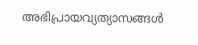അഭിപ്രായവ്യത്യാസങ്ങൾ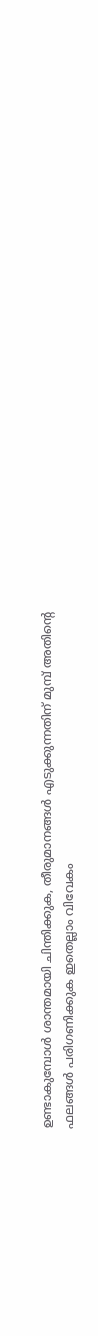ഉണ്ടാകുമ്പോൾ ശാന്തമായി ചിന്തിക്കുക, തീരുമാനങ്ങൾ എടുക്കുന്നതിന് മുമ്പ് അതിന്റെ ഫലങ്ങൾ പരിഗണിക്കുക ഇതെല്ലാം വിവേകം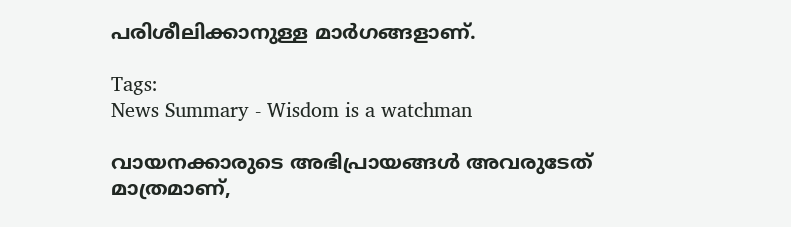പരിശീലിക്കാനുള്ള മാർഗങ്ങളാണ്.

Tags:
News Summary - Wisdom is a watchman

വായനക്കാരുടെ അഭിപ്രായങ്ങള്‍ അവരുടേത് മാത്രമാണ്,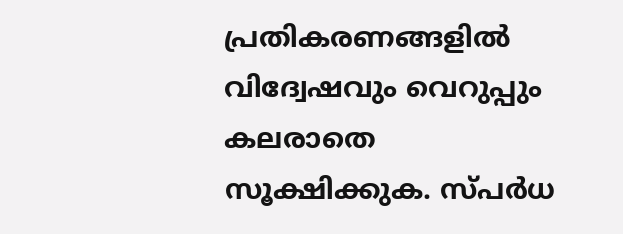പ്രതികരണങ്ങളിൽ വിദ്വേഷവും വെറുപ്പും കലരാതെ സൂക്ഷിക്കുക. സ്പർധ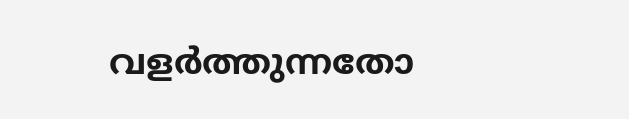വളർത്തുന്നതോ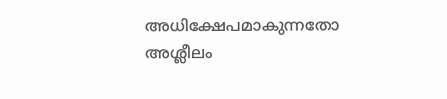അധിക്ഷേപമാകുന്നതോ അശ്ലീലം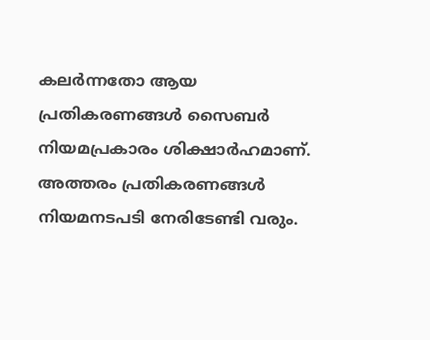കലർന്നതോ ആയ പ്രതികരണങ്ങൾ സൈബർ നിയമപ്രകാരം ശിക്ഷാർഹമാണ്. അത്തരം പ്രതികരണങ്ങൾ നിയമനടപടി നേരിടേണ്ടി വരും.